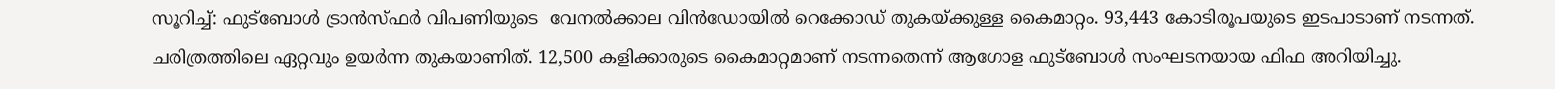സൂറിച്ച്: ഫുട്‌ബോൾ ട്രാൻസ്ഫർ വിപണിയുടെ  വേനൽക്കാല വിൻഡോയിൽ റെക്കോഡ് തുകയ്ക്കുള്ള കൈമാറ്റം. 93,443 കോടിരൂപയുടെ ഇടപാടാണ് നടന്നത്. ചരിത്രത്തിലെ ഏറ്റവും ഉയർന്ന തുകയാണിത്. 12,500 കളിക്കാരുടെ കൈമാറ്റമാണ് നടന്നതെന്ന് ആഗോള ഫുട്‌ബോൾ സംഘടനയായ ഫിഫ അറിയിച്ചു.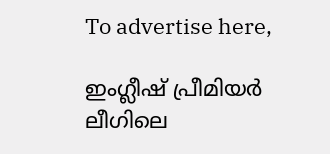To advertise here,

ഇംഗ്ലീഷ് പ്രീമിയർ ലീഗിലെ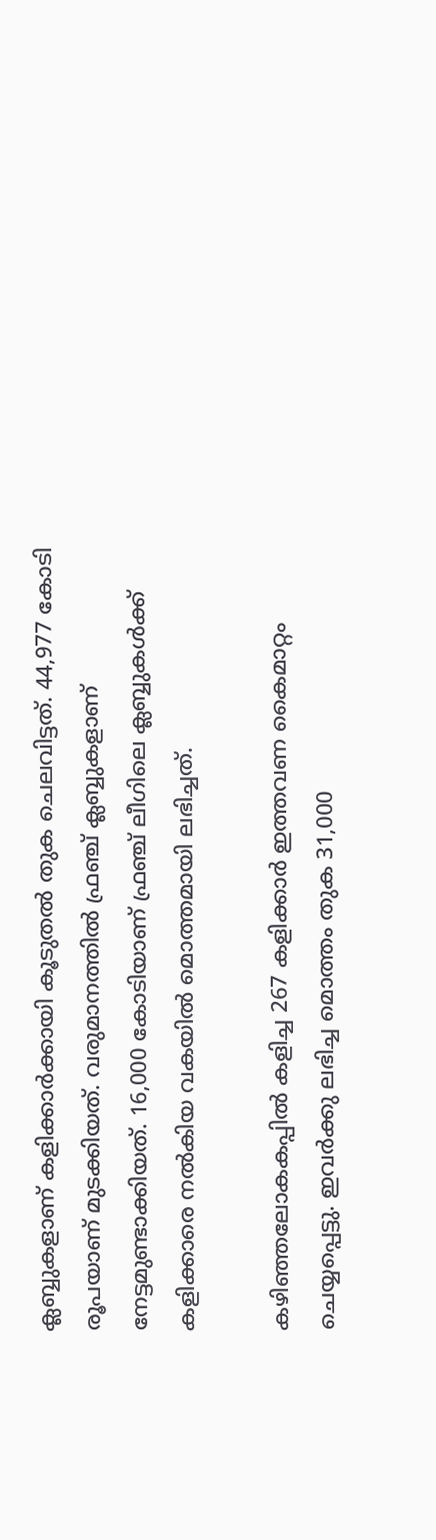ക്ലബ്ബുകളാണ് കളിക്കാർക്കായി കൂടുതൽ തുക ചെലവിട്ടത്. 44,977 കോടി രൂപയാണ് മുടക്കിയത്. വരുമാനത്തിൽ ഫ്രഞ്ച് ക്ലബ്ബുകളാണ് നേട്ടമുണ്ടാക്കിയത്. 16,000 കോടിയാണ് ഫ്രഞ്ച് ലീഗിലെ ക്ലബ്ബുകൾക്ക് കളിക്കാരെ നൽകിയ വകയിൽ മൊത്തമായി ലഭിച്ചത്.

കഴിഞ്ഞലോകകപ്പിൽ കളിച്ച 267 കളിക്കാർ ഇത്തവണ കൈമാറ്റം ചെയ്യപ്പെട്ടു. ഇവർക്കു ലഭിച്ച മൊത്തം തുക 31,000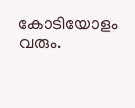കോടിയോളം വരും.